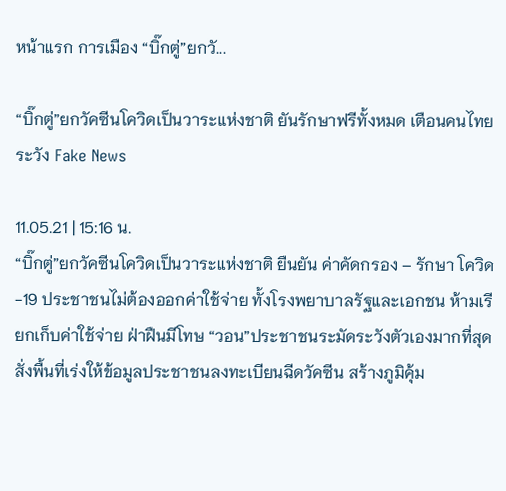หน้าแรก การเมือง “บิ๊กตู่”ยกวั...

“บิ๊กตู่”ยกวัคซีนโควิดเป็นวาระแห่งชาติ ยันรักษาฟรีทั้งหมด เตือนคนไทยระวัง Fake News

11.05.21 | 15:16 น.
“บิ๊กตู่”ยกวัคซีนโควิดเป็นวาระแห่งชาติ ยืนยัน ค่าคัดกรอง – รักษา โควิด -19 ประชาชนไม่ต้องออกค่าใช้จ่าย ทั้งโรงพยาบาลรัฐและเอกชน ห้ามเรียกเก็บค่าใช้จ่าย ฝ่าฝืนมีโทษ “วอน”ประชาชนระมัดระวังตัวเองมากที่สุด สั่งพื้นที่เร่งให้ข้อมูลประชาชนลงทะเบียนฉีดวัคซีน สร้างภูมิคุ้ม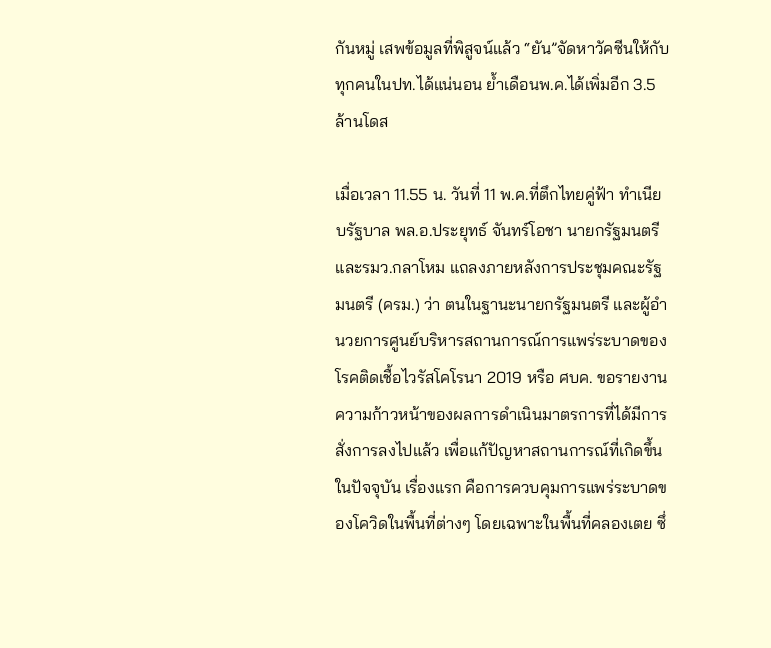กันหมู่ เสพข้อมูลที่พิสูจน์แล้ว “ยัน”จัดหาวัคซีนให้กับทุกคนในปท.ได้แน่นอน ย้ำเดือนพ.ค.ได้เพิ่มอีก 3.5 ล้านโดส

เมื่อเวลา 11.55 น. วันที่ 11 พ.ค.ที่ตึกไทยคู่ฟ้า ทำเนียบรัฐบาล พล.อ.ประยุทธ์ จันทร์โอชา นายกรัฐมนตรีและรมว.กลาโหม แถลงภายหลังการประชุมคณะรัฐมนตรี (ครม.) ว่า ตนในฐานะนายกรัฐมนตรี และผู้อำนวยการศูนย์บริหารสถานการณ์การแพร่ระบาดของโรคติดเชื้อไวรัสโคโรนา 2019 หรือ ศบค. ขอรายงานความก้าวหน้าของผลการดำเนินมาตรการที่ได้มีการสั่งการลงไปแล้ว เพื่อแก้ปัญหาสถานการณ์ที่เกิดขึ้นในปัจจุบัน เรื่องแรก คือการควบคุมการแพร่ระบาดของโควิดในพื้นที่ต่างๆ โดยเฉพาะในพื้นที่คลองเตย ซึ่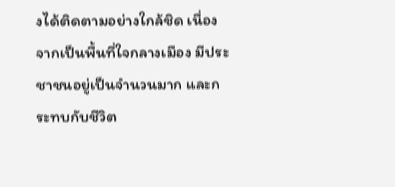งได้ติดตามอย่างใกล้ชิด เนื่องจากเป็นพื้นที่ใจกลางเมือง มีประชาชนอยู่เป็นจำนวนมาก และกระทบกับชีวิต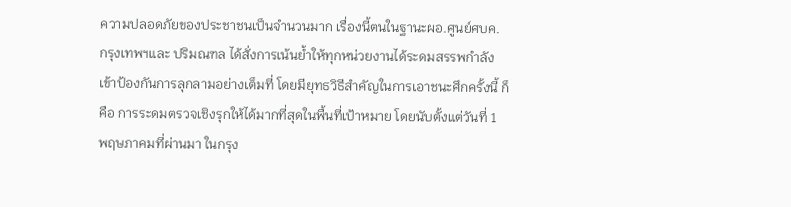ความปลอดภัยของประชาชนเป็นจำนวนมาก เรื่องนี้ตนในฐานะผอ.ศูนย์ศบค. กรุงเทพฯและ ปริมณฑล ได้สั่งการเน้นย้ำให้ทุกหน่วยงานได้ระดมสรรพกำลังเข้าป้องกันการลุกลามอย่างเต็มที่ โดยมียุทธวิธีสำคัญในการเอาชนะศึกครั้งนี้ ก็คือ การระดมตรวจเชิงรุกให้ได้มากที่สุดในพื้นที่เป้าหมาย โดยนับตั้งแต่วันที่ 1 พฤษภาคมที่ผ่านมา ในกรุง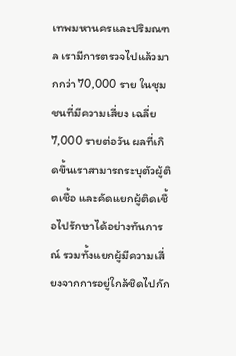เทพมหานครและปริมณฑล เรามีการตรวจไปแล้วมากกว่า 70,000 ราย ในชุมชนที่มีความเสี่ยง เฉลี่ย 7,000 รายต่อวัน ผลที่เกิดขึ้นเราสามารถระบุตัวผู้ติดเชื้อ และคัดแยกผู้ติดเชื้อไปรักษาได้อย่างทันการณ์ รวมทั้งแยกผู้มีความเสี่ยงจากการอยู่ใกล้ชิดไปกัก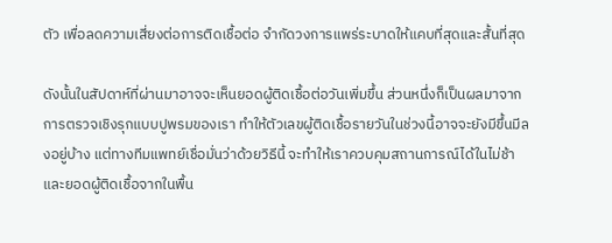ตัว เพื่อลดความเสี่ยงต่อการติดเชื้อต่อ จำกัดวงการแพร่ระบาดให้แคบที่สุดและสั้นที่สุด

ดังนั้นในสัปดาห์ที่ผ่านมาอาจจะเห็นยอดผู้ติดเชื้อต่อวันเพิ่มขึ้น ส่วนหนึ่งก็เป็นผลมาจากการตรวจเชิงรุกแบบปูพรมของเรา ทำให้ตัวเลขผู้ติดเชื้อรายวันในช่วงนี้อาจจะยังมีขึ้นมีลงอยู่บ้าง แต่ทางทีมแพทย์เชื่อมั่นว่าด้วยวิธีนี้ จะทำให้เราควบคุมสถานการณ์ได้ในไม่ช้า และยอดผู้ติดเชื้อจากในพื้น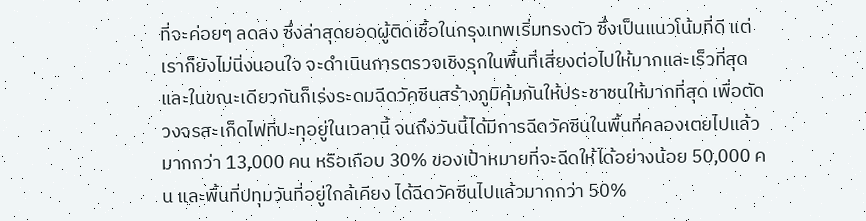ที่จะค่อยๆ ลดลง ซึ่งล่าสุดยอดผู้ติดเชื้อในกรุงเทพเริ่มทรงตัว ซึ่งเป็นแนวโน้มที่ดี แต่เราก็ยังไม่นิ่งนอนใจ จะดำเนินการตรวจเชิงรุกในพื้นที่เสี่ยงต่อไปให้มากและเร็วที่สุด และในขณะเดียวกันก็เร่งระดมฉีดวัคซีนสร้างภูมิคุ้มกันให้ประชาชนให้มากที่สุด เพื่อตัดวงจรสะเก็ดไฟที่ปะทุอยู่ในเวลานี้ จนถึงวันนี้ได้มีการฉีดวัคซีนในพื้นที่คลองเตยไปแล้วมากกว่า 13,000 คน หรือเกือบ 30% ของเป้าหมายที่จะฉีดให้ได้อย่างน้อย 50,000 คน และพื้นที่ปทุมวันที่อยู่ใกล้เคียง ได้ฉีดวัคซีนไปแล้วมากกว่า 50%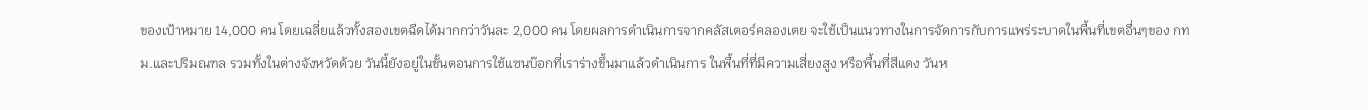ของเป้าหมาย 14,000 คน โดยเฉลี่ยแล้วทั้งสองเขตฉีดได้มากกว่าวันละ 2,000 คน โดยผลการดำเนินการจากคลัสเตอร์คลองเตย จะใช้เป็นแนวทางในการจัดการกับการแพร่ระบาดในพื้นที่เขตอื่นๆของ กทม.และปริมณฑล รวมทั้งในต่างจังหวัดด้วย วันนี้ยังอยู่ในขั้นตอนการใช้แซนบ๊อกที่เราร่างขึ้นมาแล้วดำเนินการ ในพื้นที่ที่มีความเสี่ยงสูง หรือพื้นที่สีแดง วันห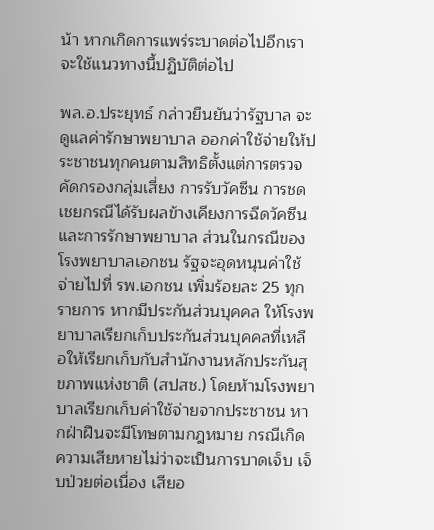น้า หากเกิดการแพร่ระบาดต่อไปอีกเราจะใช้แนวทางนี้ปฏิบัติต่อไป

พล.อ.ประยุทธ์ กล่าวยืนยันว่ารัฐบาล จะดูแลค่ารักษาพยาบาล ออกค่าใช้จ่ายให้ประชาชนทุกคนตามสิทธิตั้งแต่การตรวจคัดกรองกลุ่มเสี่ยง การรับวัคซีน การชดเชยกรณีได้รับผลข้างเคียงการฉีดวัคซีน และการรักษาพยาบาล ส่วนในกรณีของโรงพยาบาลเอกชน รัฐจะอุดหนุนค่าใช้จ่ายไปที่ รพ.เอกชน เพิ่มร้อยละ 25 ทุกรายการ หากมีประกันส่วนบุคคล ให้โรงพยาบาลเรียกเก็บประกันส่วนบุคคลที่เหลือให้เรียกเก็บกับสำนักงานหลักประกันสุขภาพแห่งชาติ (สปสช.) โดยห้ามโรงพยาบาลเรียกเก็บค่าใช้จ่ายจากประชาชน หากฝ่าฝืนจะมีโทษตามกฎหมาย กรณีเกิดความเสียหายไม่ว่าจะเป็นการบาดเจ็บ เจ็บป่วยต่อเนื่อง เสียอ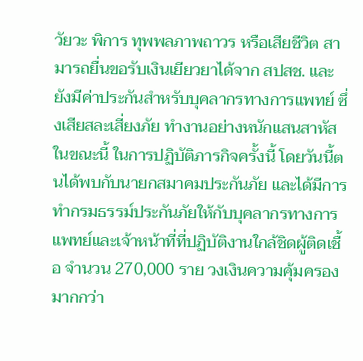วัยวะ พิการ ทุพพลภาพถาวร หรือเสียชีวิต สามารถยื่นขอรับเงินเยียวยาได้จาก สปสช. และยังมีค่าประกันสำหรับบุคลากรทางการแพทย์ ซึ่งเสียสละเสี่ยงภัย ทำงานอย่างหนักแสนสาหัสในขณะนี้ ในการปฏิบัติภารกิจครั้งนี้ โดยวันนี้ตนได้พบกับนายกสมาคมประกันภัย และได้มีการทำกรมธรรม์ประกันภัยให้กับบุคลากรทางการแพทย์และเจ้าหน้าที่ที่ปฏิบัติงานใกล้ชิดผู้ติดเชื้อ จำนวน 270,000 ราย วงเงินความคุ้มครองมากกว่า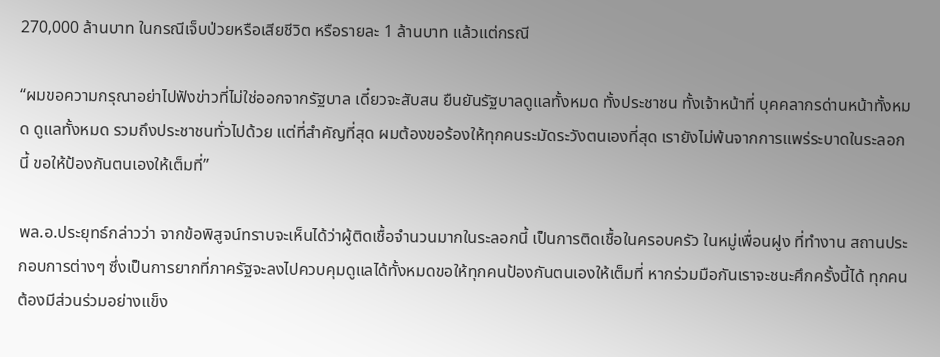270,000 ล้านบาท ในกรณีเจ็บป่วยหรือเสียชีวิต หรือรายละ 1 ล้านบาท แล้วแต่กรณี

“ผมขอความกรุณาอย่าไปฟังข่าวที่ไม่ใช่ออกจากรัฐบาล เดี๋ยวจะสับสน ยืนยันรัฐบาลดูแลทั้งหมด ทั้งประชาชน ทั้งเจ้าหน้าที่ บุคคลากรด่านหน้าทั้งหมด ดูแลทั้งหมด รวมถึงประชาชนทั่วไปด้วย แต่ที่สำคัญที่สุด ผมต้องขอร้องให้ทุกคนระมัดระวังตนเองที่สุด เรายังไม่พ้นจากการแพร่ระบาดในระลอกนี้ ขอให้ป้องกันตนเองให้เต็มที่”

พล.อ.ประยุทธ์กล่าวว่า จากข้อพิสูจน์ทราบจะเห็นได้ว่าผู้ติดเชื้อจำนวนมากในระลอกนี้ เป็นการติดเชื้อในครอบครัว ในหมู่เพื่อนฝูง ที่ทำงาน สถานประกอบการต่างๆ ซึ่งเป็นการยากที่ภาครัฐจะลงไปควบคุมดูแลได้ทั้งหมดขอให้ทุกคนป้องกันตนเองให้เต็มที่ หากร่วมมือกันเราจะชนะศึกครั้งนี้ได้ ทุกคนต้องมีส่วนร่วมอย่างแข็ง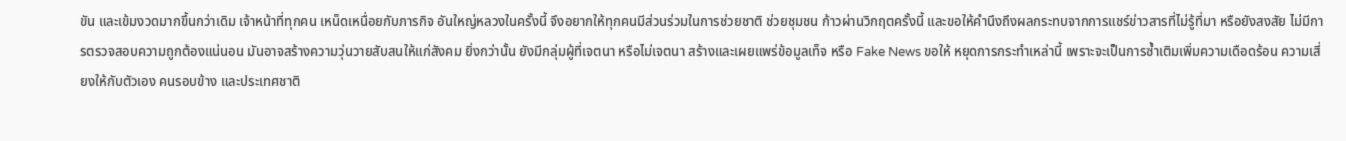ขัน และเข้มงวดมากขึ้นกว่าเดิม เจ้าหน้าที่ทุกคน เหน็ดเหนื่อยกับภารกิจ อันใหญ่หลวงในครั้งนี้ จึงอยากให้ทุกคนมีส่วนร่วมในการช่วยชาติ ช่วยชุมชน ก้าวผ่านวิกฤตครั้งนี้ และขอให้คำนึงถึงผลกระทบจากการแชร์ข่าวสารที่ไม่รู้ที่มา หรือยังสงสัย ไม่มีการตรวจสอบความถูกต้องแน่นอน มันอาจสร้างความวุ่นวายสับสนให้แก่สังคม ยิ่งกว่านั้น ยังมีกลุ่มผู้ที่เจตนา หรือไม่เจตนา สร้างและเผยแพร่ข้อมูลเท็จ หรือ Fake News ขอให้ หยุดการกระทำเหล่านี้ เพราะจะเป็นการซ้ำเติมเพิ่มความเดือดร้อน ความเสี่ยงให้กับตัวเอง คนรอบข้าง และประเทศชาติ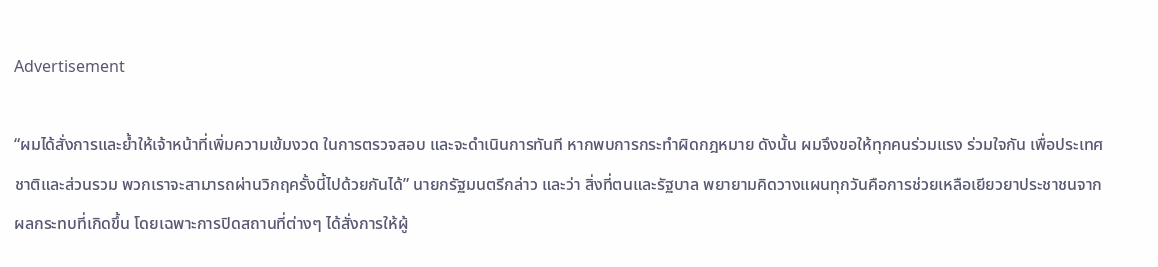Advertisement

“ผมได้สั่งการและย้ำให้เจ้าหน้าที่เพิ่มความเข้มงวด ในการตรวจสอบ และจะดำเนินการทันที หากพบการกระทำผิดกฎหมาย ดังนั้น ผมจึงขอให้ทุกคนร่วมแรง ร่วมใจกัน เพื่อประเทศชาติและส่วนรวม พวกเราจะสามารถผ่านวิกฤครั้งนี้ไปด้วยกันได้” นายกรัฐมนตรีกล่าว และว่า สิ่งที่ตนและรัฐบาล พยายามคิดวางแผนทุกวันคือการช่วยเหลือเยียวยาประชาชนจากผลกระทบที่เกิดขึ้น โดยเฉพาะการปิดสถานที่ต่างๆ ได้สั่งการให้ผู้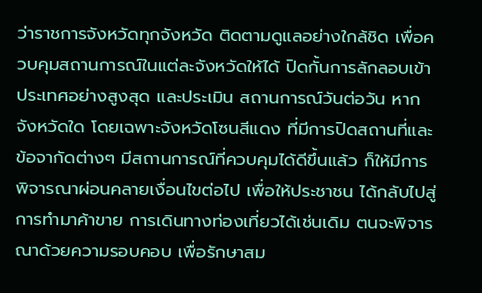ว่าราชการจังหวัดทุกจังหวัด ติดตามดูแลอย่างใกล้ชิด เพื่อควบคุมสถานการณ์ในแต่ละจังหวัดให้ได้ ปิดกั้นการลักลอบเข้าประเทศอย่างสูงสุด และประเมิน สถานการณ์วันต่อวัน หากจังหวัดใด โดยเฉพาะจังหวัดโซนสีแดง ที่มีการปิดสถานที่และข้อจากัดต่างๆ มีสถานการณ์ที่ควบคุมได้ดีขึ้นแล้ว ก็ให้มีการพิจารณาผ่อนคลายเงื่อนไขต่อไป เพื่อให้ประชาชน ได้กลับไปสู่การทำมาค้าขาย การเดินทางท่องเที่ยวได้เช่นเดิม ตนจะพิจารณาด้วยความรอบคอบ เพื่อรักษาสม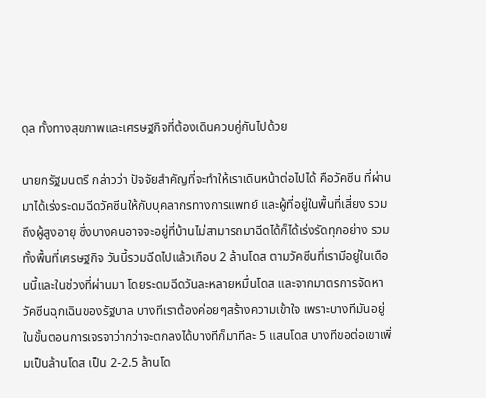ดุล ทั้งทางสุขภาพและเศรษฐกิจที่ต้องเดินควบคู่กันไปด้วย

นายกรัฐมนตรึ กล่าวว่า ปัจจัยสำคัญที่จะทำให้เราเดินหน้าต่อไปได้ คือวัคซีน ที่ผ่านมาได้เร่งระดมฉีดวัคซีนให้กับบุคลากรทางการแพทย์ และผู้ที่อยู่ในพื้นที่เสี่ยง รวมถึงผู้สูงอายุ ซึ่งบางคนอาจจะอยู่ที่บ้านไม่สามารถมาฉีดได้ก็ได้เร่งรัดทุกอย่าง รวมทั้งพื้นที่เศรษฐกิจ วันนี้รวมฉีดไปแล้วเกือบ 2 ล้านโดส ตามวัคซีนที่เรามีอยู่ในเดือนนี้และในช่วงที่ผ่านมา โดยระดมฉีดวันละหลายหมื่นโดส และจากมาตรการจัดหาวัคซีนฉุกเฉินของรัฐบาล บางทีเราต้องค่อยๆสร้างความเข้าใจ เพราะบางทีมันอยู่ในขั้นตอนการเจรจาว่ากว่าจะตกลงได้บางทีก็มาทีละ 5 แสนโดส บางทีขอต่อเขาเพิ่มเป็นล้านโดส เป็น 2-2.5 ล้านโด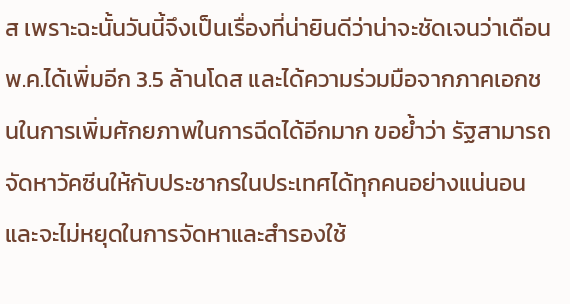ส เพราะฉะนั้นวันนี้จึงเป็นเรื่องที่น่ายินดีว่าน่าจะชัดเจนว่าเดือนพ.ค.ได้เพิ่มอีก 3.5 ล้านโดส และได้ความร่วมมือจากภาคเอกชนในการเพิ่มศักยภาพในการฉีดได้อีกมาก ขอย้ำว่า รัฐสามารถจัดหาวัคซีนให้กับประชากรในประเทศได้ทุกคนอย่างแน่นอน และจะไม่หยุดในการจัดหาและสำรองใช้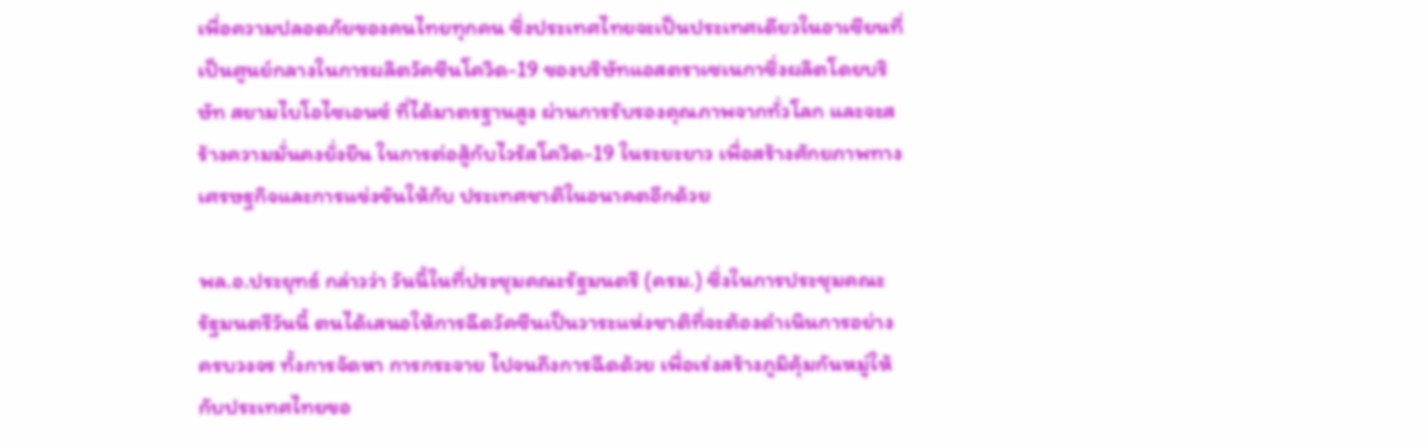เพื่อความปลอดภัยของคนไทยทุกคน ซึ่งประเทศไทยจะเป็นประเทศเดียวในอาเซียนที่เป็นศูนย์กลางในการผลิตวัคซีนโควิด-19 ของบริษัทแอสตราเซเนกาซึ่งผลิตโดยบริษัท สยามไบโอไซเอนซ์ ที่ได้มาตรฐานสูง ผ่านการรับรองคุณภาพจากทั่วโลก และจะสร้างความมั่นคงยั่งยืน ในการต่อสู้กับไวรัสโควิด-19 ในระยะยาว เพื่อสร้างศักยภาพทางเศรษฐกิจและการแข่งขันให้กับ ประเทศชาติในอนาคตอีกด้วย

พล.อ.ประยุทธ์ กล่าวว่า วันนี้ในที่ประชุมคณะรัฐมนตรี (ครม.) ซึ่งในการประชุมคณะรัฐมนตรีวันนี้ ตนได้เสนอให้การฉีดวัคซีนเป็นวาระแห่งชาติที่จะต้องดำเนินการอย่างครบวงจร ทั้งการจัดหา การกระจาย ไปจนถึงการฉีดด้วย เพื่อเร่งสร้างภูมิคุ้มกันหมู่ให้กับประเทศไทยขอ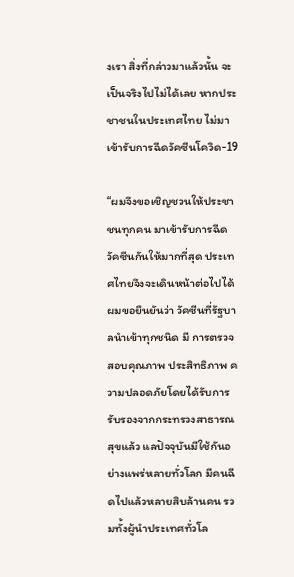งเรา สิ่งที่กล่าวมาแล้วนั้น จะเป็นจริงไปไม่ได้เลย หากประชาชนในประเทศไทย ไม่มา เข้ารับการฉีดวัคซีนโควิด-19

“ผมจึงขอเชิญชวนให้ประชาชนทุกคน มาเข้ารับการฉีดวัคซีนกันให้มากที่สุด ประเทศไทยจึงจะเดินหน้าต่อไปได้ ผมขอยืนยันว่า วัคซีนที่รัฐบาลนำเข้าทุกชนิด มี การตรวจสอบคุณภาพ ประสิทธิภาพ ความปลอดภัยโดยได้รับการรับรองจากกระทรวงสาธารณสุขแล้ว แลปัจจุบันมีใช้กันอย่างแพร่หลายทั่วโลก มีคนฉีดไปแล้วหลายสิบล้านคน รวมทั้งผู้นำประเทศทั่วโล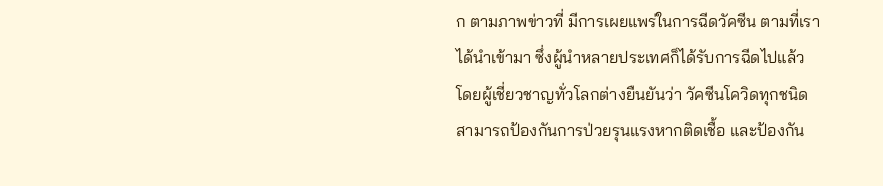ก ตามภาพข่าวที่ มีการเผยแพร่ในการฉีดวัคซีน ตามที่เราได้นำเข้ามา ซึ่งผู้นำหลายประเทศก็ได้รับการฉีดไปแล้ว โดยผู้เชี่ยวชาญทั่วโลกต่างยืนยันว่า วัคซีนโควิดทุกชนิด สามารถป้องกันการป่วยรุนแรงหากติดเชื้อ และป้องกัน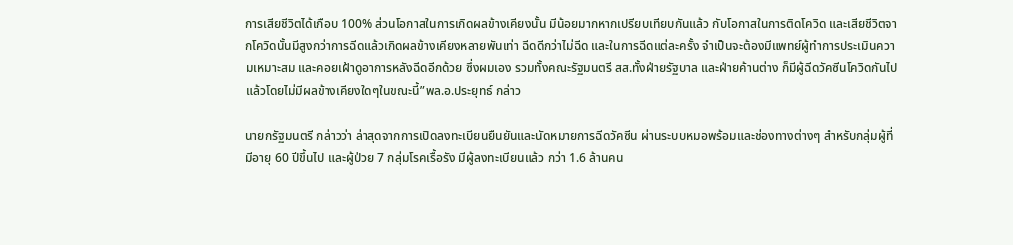การเสียชีวิตได้เกือบ 100% ส่วนโอกาสในการเกิดผลข้างเคียงนั้น มีน้อยมากหากเปรียบเทียบกันแล้ว กับโอกาสในการติดโควิด และเสียชีวิตจากโควิดนั้นมีสูงกว่าการฉีดแล้วเกิดผลข้างเคียงหลายพันเท่า ฉีดดีกว่าไม่ฉีด และในการฉีดแต่ละครั้ง จำเป็นจะต้องมีแพทย์ผู้ทำการประเมินความเหมาะสม และคอยเฝ้าดูอาการหลังฉีดอีกด้วย ซึ่งผมเอง รวมทั้งคณะรัฐมนตรี สส.ทั้งฝ่ายรัฐบาล และฝ่ายค้านต่าง ก็มีผู้ฉีดวัคซีนโควิดกันไปแล้วโดยไม่มีผลข้างเคียงใดๆในขณะนี้”พล.อ.ประยุทธ์ กล่าว

นายกรัฐมนตรี กล่าวว่า ล่าสุดจากการเปิดลงทะเบียนยืนยันและนัดหมายการฉีดวัคซีน ผ่านระบบหมอพร้อมและช่องทางต่างๆ สำหรับกลุ่มผู้ที่มีอายุ 60 ปีขึ้นไป และผู้ป่วย 7 กลุ่มโรคเรื้อรัง มีผู้ลงทะเบียนแล้ว กว่า 1.6 ล้านคน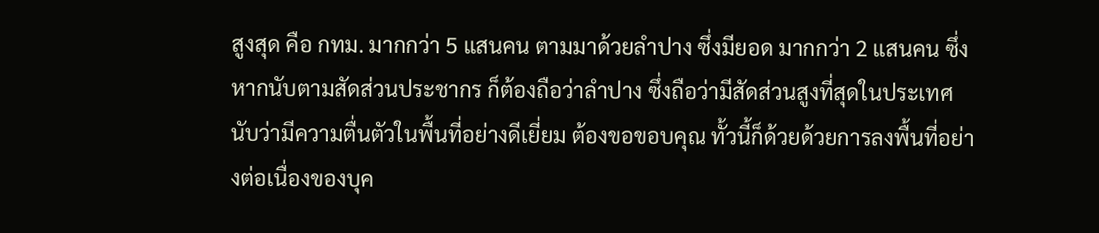สูงสุด คือ กทม. มากกว่า 5 แสนคน ตามมาด้วยลำปาง ซึ่งมียอด มากกว่า 2 แสนคน ซึ่งหากนับตามสัดส่วนประชากร ก็ต้องถือว่าลำปาง ซึ่งถือว่ามีสัดส่วนสูงที่สุดในประเทศ นับว่ามีความตื่นตัวในพื้นที่อย่างดีเยี่ยม ต้องขอขอบคุณ ทั้วนี้ก็ด้วยด้วยการลงพื้นที่อย่างต่อเนื่องของบุค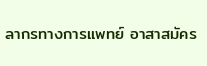ลากรทางการแพทย์ อาสาสมัคร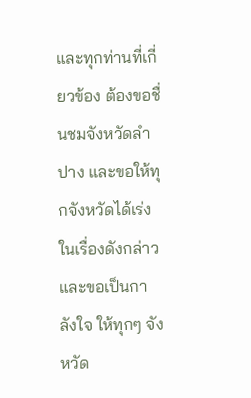และทุกท่านที่เกี่ยวข้อง ต้องขอชื่นชมจังหวัดลำปาง และขอให้ทุกจังหวัดได้เร่งในเรื่องดังกล่าวและขอเป็นกาลังใจ ให้ทุกๆ จังหวัด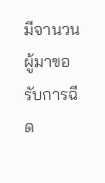มีจานวนผู้มาขอรับการฉีด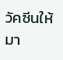วัคซีนให้มา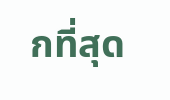กที่สุด